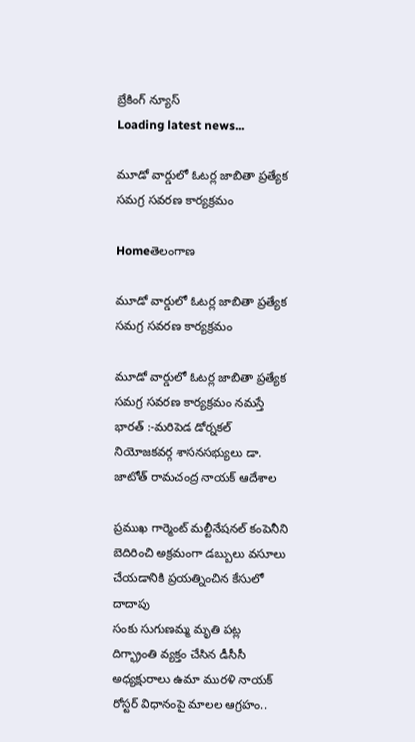బ్రేకింగ్ న్యూస్
Loading latest news...

మూడో వార్డులో ఓటర్ల జాబితా ప్రత్యేక సమగ్ర సవరణ కార్యక్రమం

Homeతెలంగాణ

మూడో వార్డులో ఓటర్ల జాబితా ప్రత్యేక సమగ్ర సవరణ కార్యక్రమం

మూడో వార్డులో ఓటర్ల జాబితా ప్రత్యేక సమగ్ర సవరణ కార్యక్రమం నమస్తే భారత్ :-మరిపెడ డోర్నకల్ నియోజకవర్గ శాసనసభ్యులు డా. జాటోత్ రామచంద్ర నాయక్ ఆదేశాల

ప్రముఖ గార్మెంట్ మల్టీనేషనల్ కంపెనీని బెదిరించి అక్రమంగా డబ్బులు వసూలు చేయడానికి ప్రయత్నించిన కేసులో దాదాపు
సంకు సుగుణమ్మ మృతి పట్ల దిగ్భ్రాంతి వ్యక్తం చేసిన డీసీసీ అధ్యక్షురాలు ఉమా మురళి నాయక్
రోస్టర్ విధానంపై మాలల ఆగ్రహం..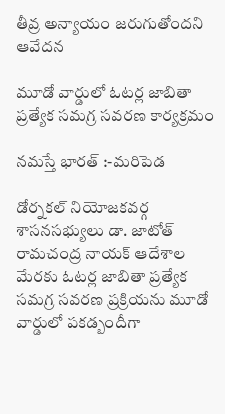తీవ్ర అన్యాయం జరుగుతోందని ఆవేదన

మూడో వార్డులో ఓటర్ల జాబితా ప్రత్యేక సమగ్ర సవరణ కార్యక్రమం

నమస్తే భారత్ :-మరిపెడ

డోర్నకల్ నియోజకవర్గ శాసనసభ్యులు డా. జాటోత్ రామచంద్ర నాయక్ ఆదేశాల మేరకు ఓటర్ల జాబితా ప్రత్యేక సమగ్ర సవరణ ప్రక్రియను మూడో వార్డులో పకడ్బందీగా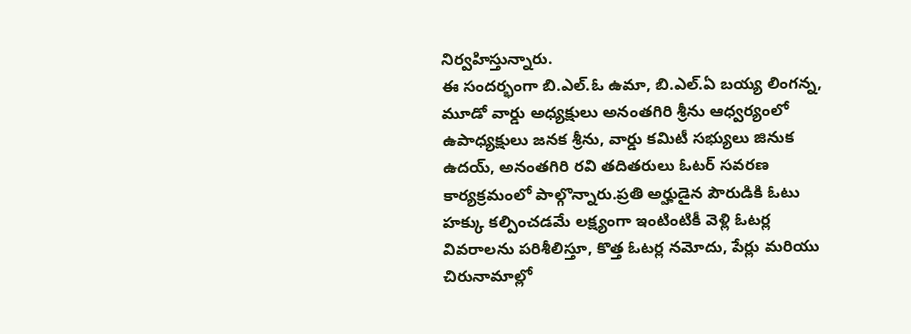నిర్వహిస్తున్నారు.
ఈ సందర్భంగా బి.ఎల్.ఓ ఉమా, బి.ఎల్.ఏ బయ్య లింగన్న, మూడో వార్డు అధ్యక్షులు అనంతగిరి శ్రీను ఆధ్వర్యంలో ఉపాధ్యక్షులు జనక శ్రీను, వార్డు కమిటీ సభ్యులు జినుక ఉదయ్, అనంతగిరి రవి తదితరులు ఓటర్ సవరణ కార్యక్రమంలో పాల్గొన్నారు.ప్రతి అర్హుడైన పౌరుడికి ఓటు హక్కు కల్పించడమే లక్ష్యంగా ఇంటింటికీ వెళ్లి ఓటర్ల వివరాలను పరిశీలిస్తూ, కొత్త ఓటర్ల నమోదు, పేర్లు మరియు చిరునామాల్లో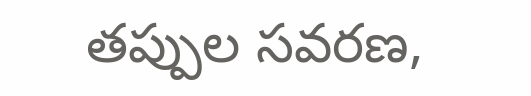తప్పుల సవరణ,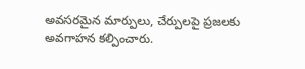అవసరమైన మార్పులు, చేర్పులపై ప్రజలకు అవగాహన కల్పించారు.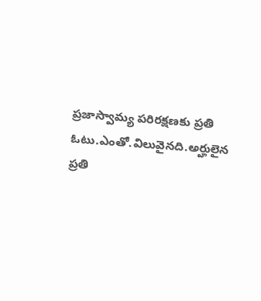ప్రజాస్వామ్య పరిరక్షణకు ప్రతి ఓటు.ఎంతో.విలువైనది.అర్హులైన ప్రతి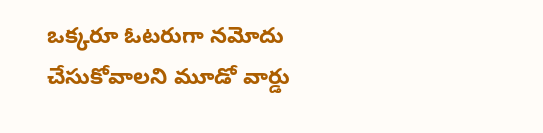ఒక్కరూ ఓటరుగా నమోదు చేసుకోవాలని మూడో వార్డు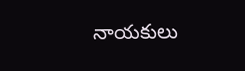నాయకులు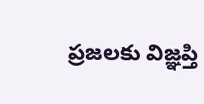ప్రజలకు విజ్ఞప్తి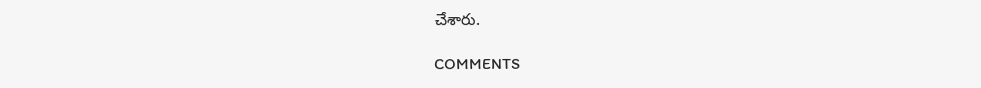చేశారు.

COMMENTS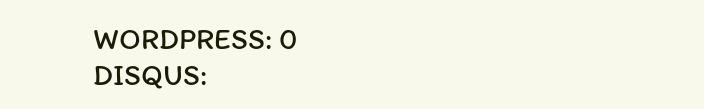WORDPRESS: 0
DISQUS: